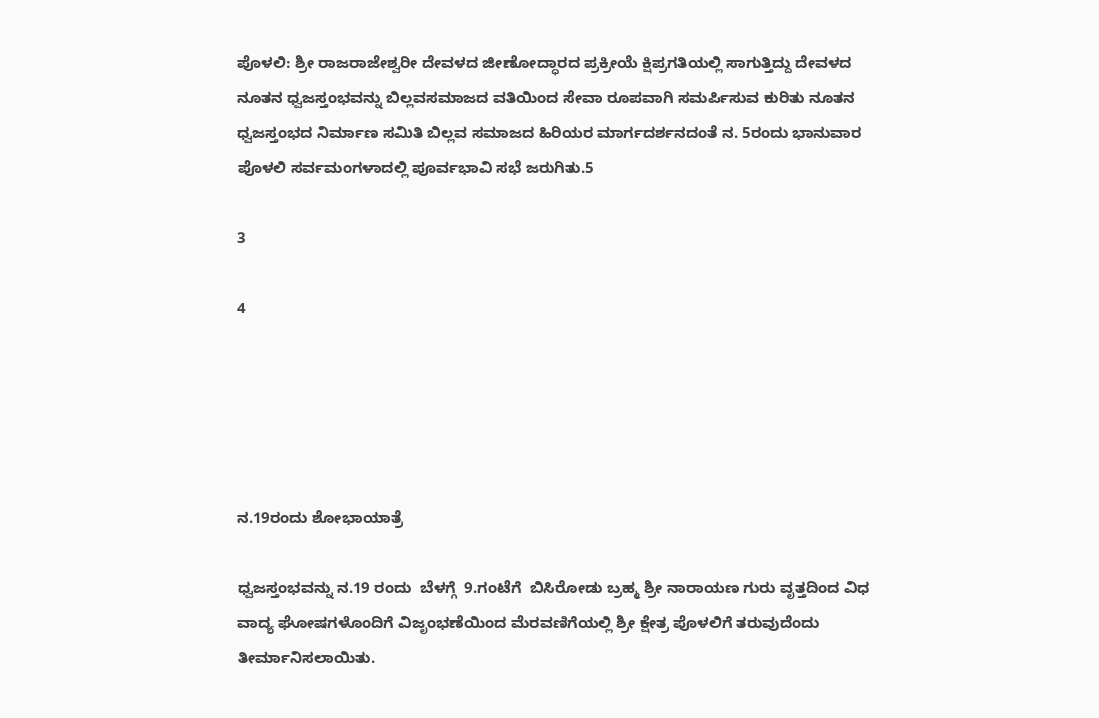ಪೊಳಲಿ: ಶ್ರೀ ರಾಜರಾಜೇಶ್ವರೀ ದೇವಳದ ಜೀಣೋದ್ಧಾರದ ಪ್ರಕ್ರೀಯೆ ಕ್ಷಿಪ್ರಗತಿಯಲ್ಲಿ ಸಾಗುತ್ತಿದ್ದು ದೇವಳದ ನೂತನ ಧ್ವಜಸ್ತಂಭವನ್ನು ಬಿಲ್ಲವಸಮಾಜದ ವತಿಯಿಂದ ಸೇವಾ ರೂಪವಾಗಿ ಸಮರ್ಪಿಸುವ ಕುರಿತು ನೂತನ ಧ್ವಜಸ್ತಂಭದ ನಿರ್ಮಾಣ ಸಮಿತಿ ಬಿಲ್ಲವ ಸಮಾಜದ ಹಿರಿಯರ ಮಾರ್ಗದರ್ಶನದಂತೆ ನ. 5ರಂದು ಭಾನುವಾರ ಪೊಳಲಿ ಸರ್ವಮಂಗಳಾದಲ್ಲಿ ಪೂರ್ವಭಾವಿ ಸಭೆ ಜರುಗಿತು.5

3

4





ನ.19ರಂದು ಶೋಭಾಯಾತ್ರೆ

ಧ್ವಜಸ್ತಂಭವನ್ನು ನ.19 ರಂದು  ಬೆಳಗ್ಗೆ  9.ಗಂಟೆಗೆ  ಬಿಸಿರೋಡು ಬ್ರಹ್ಮ ಶ್ರೀ ನಾರಾಯಣ ಗುರು ವೃತ್ತದಿಂದ ವಿಧ ವಾದ್ಯ ಘೋಷಗಳೊಂದಿಗೆ ವಿಜೃಂಭಣೆಯಿಂದ ಮೆರವಣಿಗೆಯಲ್ಲಿ ಶ್ರೀ ಕ್ಷೇತ್ರ ಪೊಳಲಿಗೆ ತರುವುದೆಂದು ತೀರ್ಮಾನಿಸಲಾಯಿತು.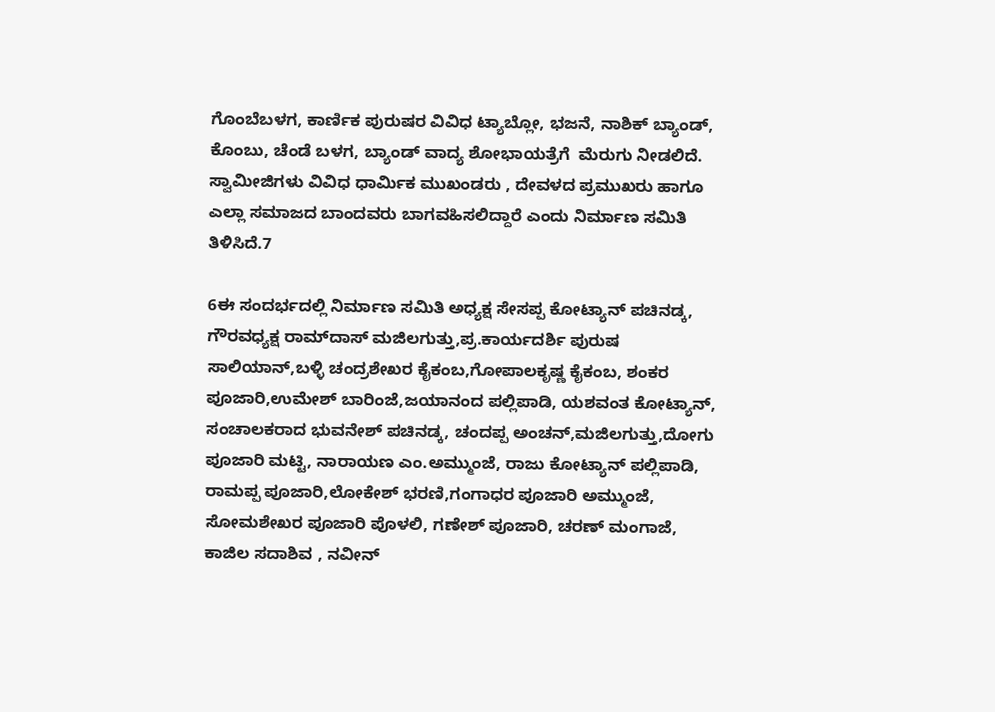ಗೊಂಬೆಬಳಗ, ಕಾರ್ಣಿಕ ಪುರುಷರ ವಿವಿಧ ಟ್ಯಾಬ್ಲೋ, ಭಜನೆ, ನಾಶಿಕ್ ಬ್ಯಾಂಡ್, ಕೊಂಬು, ಚೆಂಡೆ ಬಳಗ, ಬ್ಯಾಂಡ್ ವಾದ್ಯ ಶೋಭಾಯತ್ರೆಗೆ  ಮೆರುಗು ನೀಡಲಿದೆ. ಸ್ವಾಮೀಜಿಗಳು ವಿವಿಧ ಧಾರ್ಮಿಕ ಮುಖಂಡರು , ದೇವಳದ ಪ್ರಮುಖರು ಹಾಗೂ  ಎಲ್ಲಾ ಸಮಾಜದ ಬಾಂದವರು ಬಾಗವಹಿಸಲಿದ್ದಾರೆ ಎಂದು ನಿರ್ಮಾಣ ಸಮಿತಿ  ತಿಳಿಸಿದೆ.7

6ಈ ಸಂದರ್ಭದಲ್ಲಿ ನಿರ್ಮಾಣ ಸಮಿತಿ ಅಧ್ಯಕ್ಷ ಸೇಸಪ್ಪ ಕೋಟ್ಯಾನ್ ಪಚಿನಡ್ಕ, ಗೌರವಧ್ಯಕ್ಷ ರಾಮ್‍ದಾಸ್ ಮಜಿಲಗುತ್ತು,ಪ್ರ.ಕಾರ್ಯದರ್ಶಿ ಪುರುಷ ಸಾಲಿಯಾನ್,ಬಳ್ಳಿ ಚಂದ್ರಶೇಖರ ಕೈಕಂಬ,ಗೋಪಾಲಕೃಷ್ಣ ಕೈಕಂಬ, ಶಂಕರ ಪೂಜಾರಿ,ಉಮೇಶ್ ಬಾರಿಂಜೆ,ಜಯಾನಂದ ಪಲ್ಲಿಪಾಡಿ, ಯಶವಂತ ಕೋಟ್ಯಾನ್, ಸಂಚಾಲಕರಾದ ಭುವನೇಶ್ ಪಚಿನಡ್ಕ, ಚಂದಪ್ಪ ಅಂಚನ್,ಮಜಿಲಗುತ್ತು,ದೋಗು ಪೂಜಾರಿ ಮಟ್ಟಿ, ನಾರಾಯಣ ಎಂ.ಅಮ್ಮುಂಜೆ, ರಾಜು ಕೋಟ್ಯಾನ್ ಪಲ್ಲಿಪಾಡಿ, ರಾಮಪ್ಪ ಪೂಜಾರಿ,ಲೋಕೇಶ್ ಭರಣಿ,ಗಂಗಾಧರ ಪೂಜಾರಿ ಅಮ್ಮುಂಜೆ, ಸೋಮಶೇಖರ ಪೂಜಾರಿ ಪೊಳಲಿ, ಗಣೇಶ್ ಪೂಜಾರಿ, ಚರಣ್ ಮಂಗಾಜೆ, ಕಾಜಿಲ ಸದಾಶಿವ , ನವೀನ್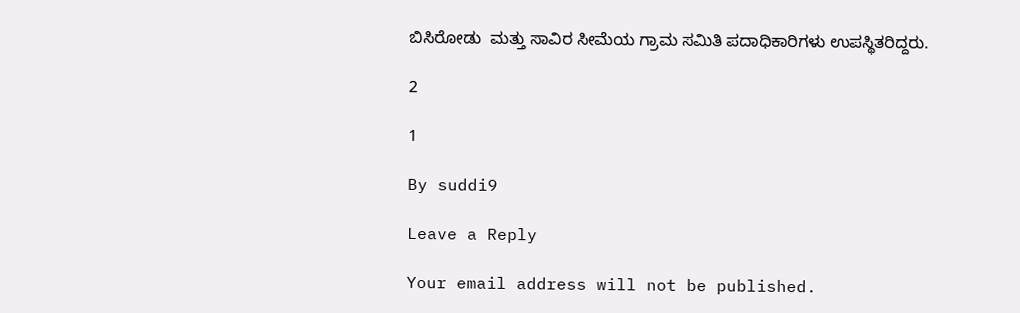ಬಿಸಿರೋಡು  ಮತ್ತು ಸಾವಿರ ಸೀಮೆಯ ಗ್ರಾಮ ಸಮಿತಿ ಪದಾಧಿಕಾರಿಗಳು ಉಪಸ್ಥಿತರಿದ್ದರು.

2

1

By suddi9

Leave a Reply

Your email address will not be published.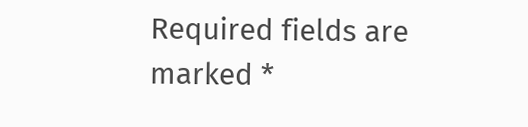Required fields are marked *